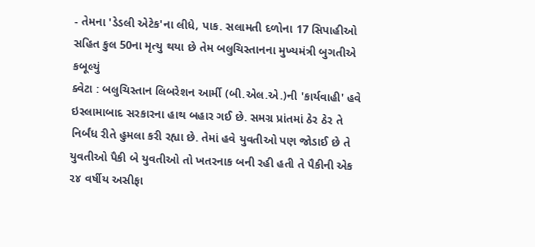- તેમના 'ડેડલી એટેક'ના લીધે, પાક. સલામતી દળોના 17 સિપાહીઓ સહિત કુલ 50ના મૃત્યુ થયા છે તેમ બલુચિસ્તાનના મુખ્યમંત્રી બુગતીએ કબૂલ્યું
ક્વેટા : બલુચિસ્તાન લિબરેશન આર્મી (બી.એલ.એ.)ની 'કાર્યવાહી' હવે ઇસ્લામાબાદ સરકારના હાથ બહાર ગઈ છે. સમગ્ર પ્રાંતમાં ઠેર ઠેર તે નિર્બંધ રીતે હુમલા કરી રહ્યા છે. તેમાં હવે યુવતીઓ પણ જોડાઈ છે તે યુવતીઓ પૈકી બે યુવતીઓ તો ખતરનાક બની રહી હતી તે પૈકીની એક ૨૪ વર્ષીય અસીફા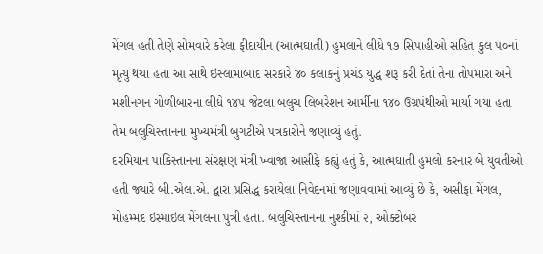મેંગલ હતી તેણે સોમવારે કરેલા ફીદાયીન (આત્મઘાતી) હુમલાને લીધે ૧૭ સિપાહીઓ સહિત કુલ ૫૦નાં મૃત્યુ થયા હતા આ સાથે ઇસ્લામાબાદ સરકારે ૪૦ કલાકનું પ્રચંડ યુદ્ધ શરૂ કરી દેતાં તેના તોપમારા અને મશીનગન ગોળીબારના લીધે ૧૪૫ જેટલા બલુચ લિબરેશન આર્મીના ૧૪૦ ઉગ્રપંથીઓ માર્યા ગયા હતા તેમ બલુચિસ્તાનના મુખ્યમંત્રી બુગટીએ પત્રકારોને જણાવ્યું હતું.
દરમિયાન પાકિસ્તાનના સંરક્ષણ મંત્રી ખ્વાજા આસીફે કહ્યું હતું કે, આત્મઘાતી હુમલો કરનાર બે યુવતીઓ હતી જ્યારે બી.એલ.એ. દ્વારા પ્રસિદ્ધ કરાયેલા નિવેદનમાં જણાવવામાં આવ્યું છે કે, અસીફા મેંગલ, મોહમ્મદ ઇસ્માઇલ મેંગલના પુત્રી હતા. બલુચિસ્તાનના નુશ્કીમાં ૨, ઓક્ટોબર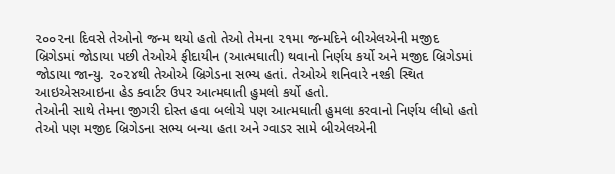૨૦૦૨ના દિવસે તેઓનો જન્મ થયો હતો તેઓ તેમના ૨૧મા જન્મદિને બીએલએની મજીદ બ્રિગેડમાં જોડાયા પછી તેઓએ ફીદાયીન (આત્મઘાતી) થવાનો નિર્ણય કર્યો અને મજીદ બ્રિગેડમાં જોડાયા જાન્યુ. ૨૦૨૪થી તેઓએ બ્રિગેડના સભ્ય હતાં. તેઓએ શનિવારે નશ્કી સ્થિત આઇએસઆઇના હેડ ક્વાર્ટર ઉપર આત્મઘાતી હુમલો કર્યો હતો.
તેઓની સાથે તેમના જીગરી દોસ્ત હવા બલોચે પણ આત્મઘાતી હુમલા કરવાનો નિર્ણય લીધો હતો તેઓ પણ મજીદ બ્રિગેડના સભ્ય બન્યા હતા અને ગ્વાડર સામે બીએલએની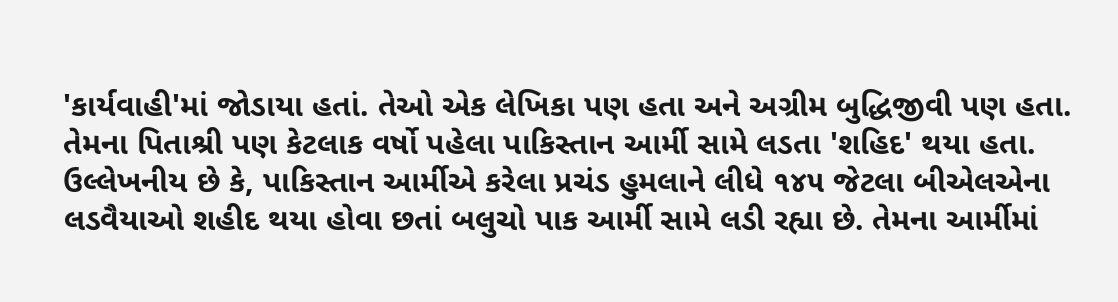'કાર્યવાહી'માં જોડાયા હતાં. તેઓ એક લેખિકા પણ હતા અને અગ્રીમ બુદ્ધિજીવી પણ હતા. તેમના પિતાશ્રી પણ કેટલાક વર્ષો પહેલા પાકિસ્તાન આર્મી સામે લડતા 'શહિદ' થયા હતા.
ઉલ્લેખનીય છે કે, પાકિસ્તાન આર્મીએ કરેલા પ્રચંડ હુમલાને લીધે ૧૪૫ જેટલા બીએલએના લડવૈયાઓ શહીદ થયા હોવા છતાં બલુચો પાક આર્મી સામે લડી રહ્યા છે. તેમના આર્મીમાં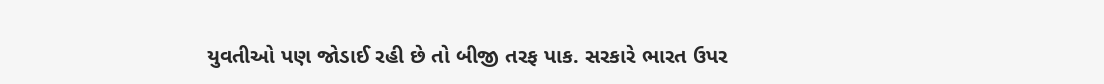યુવતીઓ પણ જોડાઈ રહી છે તો બીજી તરફ પાક. સરકારે ભારત ઉપર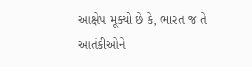આક્ષેપ મૂક્યો છે કે, ભારત જ તે આતંકીઓને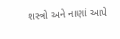શસ્ત્રો અને નાણાં આપે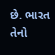છે. ભારત તેનો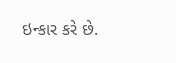ઇન્કાર કરે છે.